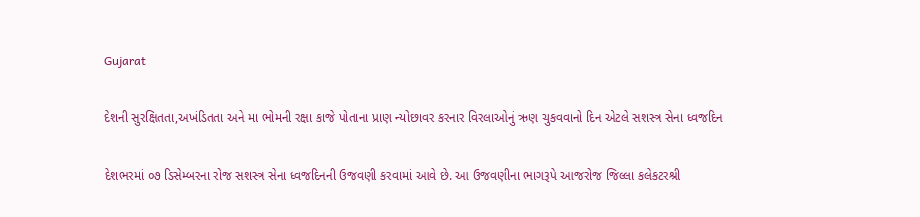Gujarat

દેશની સુરક્ષિતતા,અખંડિતતા અને મા ભોમની રક્ષા કાજે પોતાના પ્રાણ ન્યોછાવર કરનાર વિરલાઓનું ઋણ ચુકવવાનો દિન એટલે સશસ્ત્ર સેના ધ્વજદિન

દેશભરમાં ૦૭ ડિસેમ્બરના રોજ સશસ્ત્ર સેના ધ્વજદિનની ઉજવણી કરવામાં આવે છે. આ ઉજવણીના ભાગરૂપે આજરોજ જિલ્લા કલેકટરશ્રી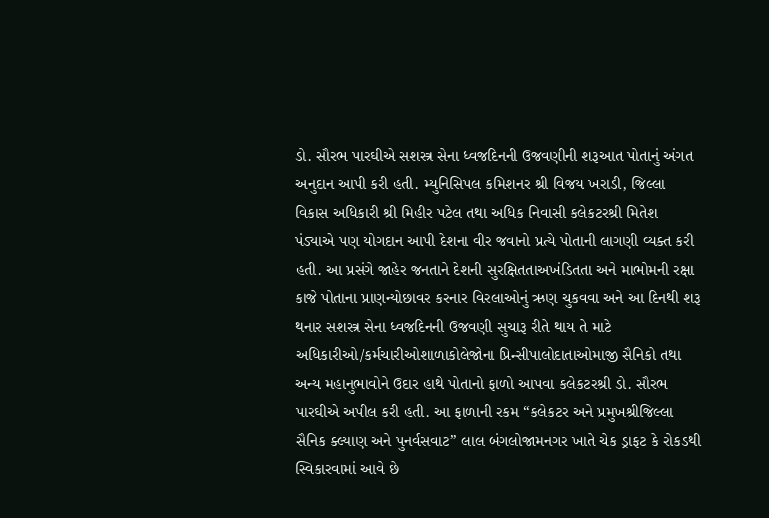ડો. સૌરભ પારઘીએ સશસ્ત્ર સેના ધ્વજદિનની ઉજવણીની શરૂઆત પોતાનું અંગત અનુદાન આપી કરી હતી. મ્યુનિસિપલ કમિશનર શ્રી વિજય ખરાડી, જિલ્લા વિકાસ અધિકારી શ્રી મિહીર પટેલ તથા અધિક નિવાસી કલેકટરશ્રી મિતેશ પંડ્યાએ પણ યોગદાન આપી દેશના વીર જવાનો પ્રત્યે પોતાની લાગણી વ્યક્ત કરી હતી. આ પ્રસંગે જાહેર જનતાને દેશની સુરક્ષિતતાઅખંડિતતા અને માભોમની રક્ષા કાજે પોતાના પ્રાણન્યોછાવર કરનાર વિરલાઓનું ઋણ ચુકવવા અને આ દિનથી શરૂ થનાર સશસ્ત્ર સેના ધ્વજદિનની ઉજવણી સુચારૂ રીતે થાય તે માટે અધિકારીઓ/કર્મચારીઓશાળાકોલેજોના પ્રિન્સીપાલોદાતાઓમાજી સૈનિકો તથા અન્ય મહાનુભાવોને ઉદાર હાથે પોતાનો ફાળો આપવા કલેકટરશ્રી ડો. સૌરભ પારઘીએ અપીલ કરી હતી. આ ફાળાની રકમ “કલેકટર અને પ્રમુખશ્રીજિલ્લા સૈનિક ક્લ્યાણ અને પુનર્વસવાટ” લાલ બંગલોજામનગર ખાતે ચેક ડ્રાફટ કે રોકડથી સ્વિકારવામાં આવે છે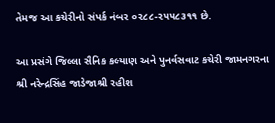તેમજ આ કચેરીનો સંપર્ક નંબર ૦૨૮૮-૨૫૫૮૩૧૧ છે.

આ પ્રસંગે જિલ્લા સૈનિક કલ્યાણ અને પુનર્વસવાટ કચેરી જામનગરના શ્રી નરેન્દ્રસિંહ જાડેજાશ્રી રહીશ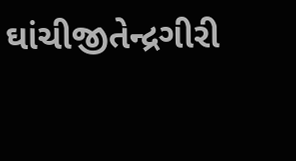ઘાંચીજીતેન્દ્રગીરી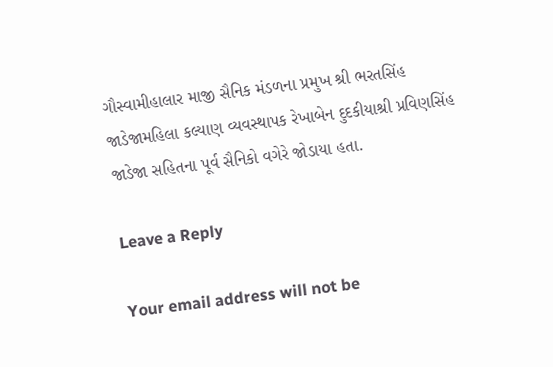ગૌસ્વામીહાલાર માજી સૈનિક મંડળના પ્રમુખ શ્રી ભરતસિંહ જાડેજામહિલા કલ્યાણ વ્યવસ્થાપક રેખાબેન દુદકીયાશ્રી પ્રવિણસિંહ જાડેજા સહિતના પૂર્વ સૈનિકો વગેરે જોડાયા હતા.

Leave a Reply

Your email address will not be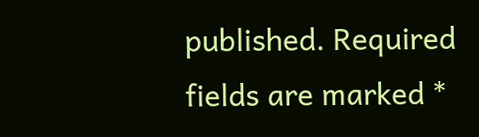published. Required fields are marked *